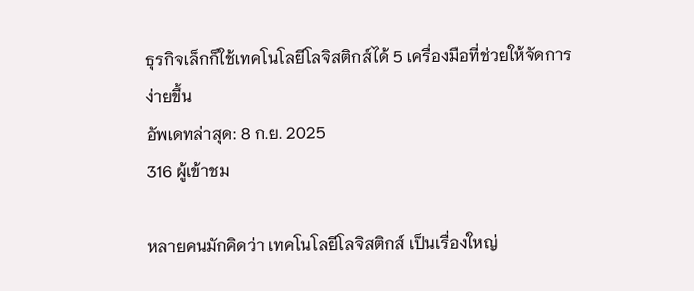ธุรกิจเล็กก็ใช้เทคโนโลยีโลจิสติกส์ได้ 5 เครื่องมือที่ช่วยให้จัดการง่ายขึ้น
อัพเดทล่าสุด: 8 ก.ย. 2025
316 ผู้เข้าชม

หลายคนมักคิดว่า เทคโนโลยีโลจิสติกส์ เป็นเรื่องใหญ่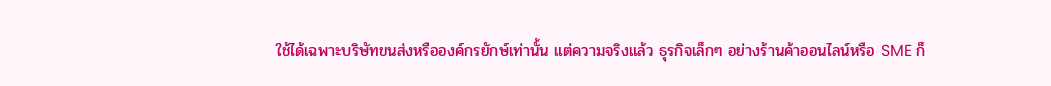ใช้ได้เฉพาะบริษัทขนส่งหรือองค์กรยักษ์เท่านั้น แต่ความจริงแล้ว ธุรกิจเล็กๆ อย่างร้านค้าออนไลน์หรือ SME ก็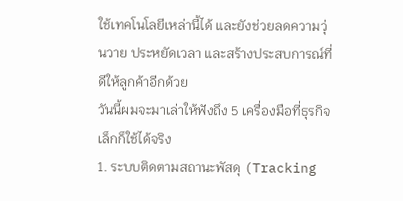ใช้เทคโนโลยีเหล่านี้ได้ และยังช่วยลดความวุ่นวาย ประหยัดเวลา และสร้างประสบการณ์ที่ดีให้ลูกค้าอีกด้วย
วันนี้ผมจะมาเล่าให้ฟังถึง 5 เครื่องมือที่ธุรกิจเล็กก็ใช้ได้จริง
1. ระบบติดตามสถานะพัสดุ (Tracking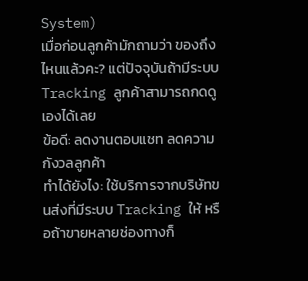System)
เมื่อก่อนลูกค้ามักถามว่า ของถึงไหนแล้วคะ? แต่ปัจจุบันถ้ามีระบบ Tracking ลูกค้าสามารถกดดูเองได้เลย
ข้อดี: ลดงานตอบแชท ลดความกังวลลูกค้า
ทำได้ยังไง: ใช้บริการจากบริษัทขนส่งที่มีระบบ Tracking ให้ หรือถ้าขายหลายช่องทางก็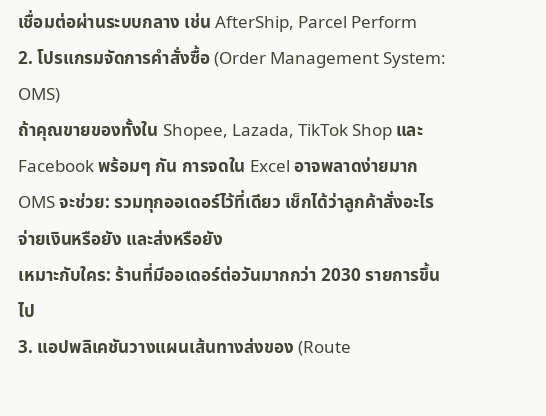เชื่อมต่อผ่านระบบกลาง เช่น AfterShip, Parcel Perform
2. โปรแกรมจัดการคำสั่งซื้อ (Order Management System: OMS)
ถ้าคุณขายของทั้งใน Shopee, Lazada, TikTok Shop และ Facebook พร้อมๆ กัน การจดใน Excel อาจพลาดง่ายมาก
OMS จะช่วย: รวมทุกออเดอร์ไว้ที่เดียว เช็กได้ว่าลูกค้าสั่งอะไร จ่ายเงินหรือยัง และส่งหรือยัง
เหมาะกับใคร: ร้านที่มีออเดอร์ต่อวันมากกว่า 2030 รายการขึ้นไป
3. แอปพลิเคชันวางแผนเส้นทางส่งของ (Route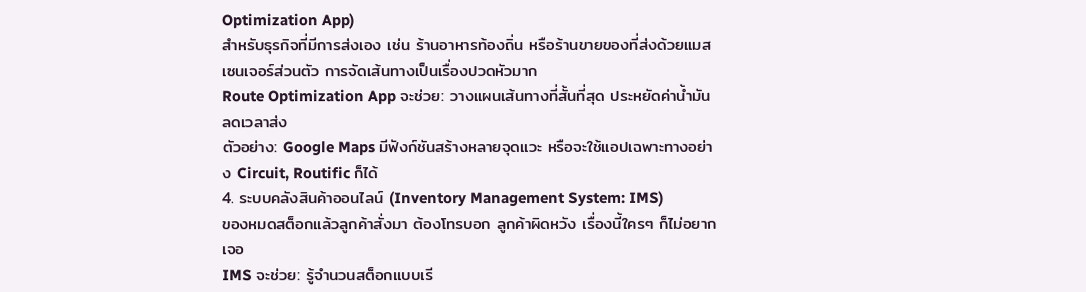Optimization App)
สำหรับธุรกิจที่มีการส่งเอง เช่น ร้านอาหารท้องถิ่น หรือร้านขายของที่ส่งด้วยแมสเซนเจอร์ส่วนตัว การจัดเส้นทางเป็นเรื่องปวดหัวมาก
Route Optimization App จะช่วย: วางแผนเส้นทางที่สั้นที่สุด ประหยัดค่าน้ำมัน ลดเวลาส่ง
ตัวอย่าง: Google Maps มีฟังก์ชันสร้างหลายจุดแวะ หรือจะใช้แอปเฉพาะทางอย่าง Circuit, Routific ก็ได้
4. ระบบคลังสินค้าออนไลน์ (Inventory Management System: IMS)
ของหมดสต็อกแล้วลูกค้าสั่งมา ต้องโทรบอก ลูกค้าผิดหวัง เรื่องนี้ใครๆ ก็ไม่อยากเจอ
IMS จะช่วย: รู้จำนวนสต็อกแบบเรี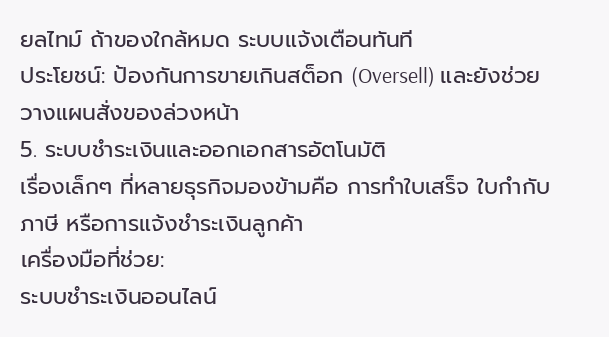ยลไทม์ ถ้าของใกล้หมด ระบบแจ้งเตือนทันที
ประโยชน์: ป้องกันการขายเกินสต็อก (Oversell) และยังช่วยวางแผนสั่งของล่วงหน้า
5. ระบบชำระเงินและออกเอกสารอัตโนมัติ
เรื่องเล็กๆ ที่หลายธุรกิจมองข้ามคือ การทำใบเสร็จ ใบกำกับภาษี หรือการแจ้งชำระเงินลูกค้า
เครื่องมือที่ช่วย:
ระบบชำระเงินออนไลน์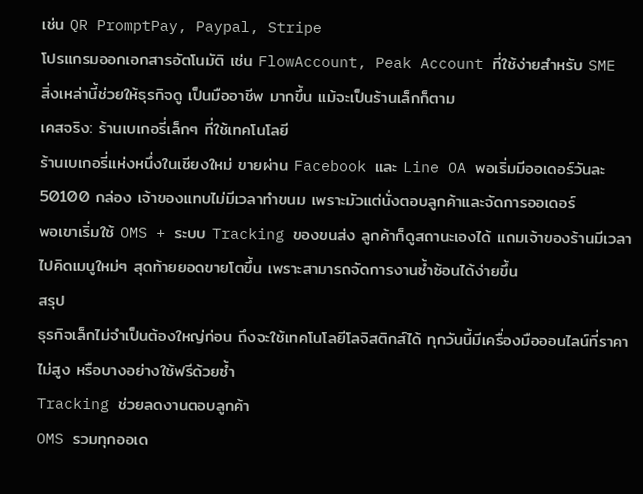เช่น QR PromptPay, Paypal, Stripe
โปรแกรมออกเอกสารอัตโนมัติ เช่น FlowAccount, Peak Account ที่ใช้ง่ายสำหรับ SME
สิ่งเหล่านี้ช่วยให้ธุรกิจดู เป็นมืออาชีพ มากขึ้น แม้จะเป็นร้านเล็กก็ตาม
เคสจริง: ร้านเบเกอรี่เล็กๆ ที่ใช้เทคโนโลยี
ร้านเบเกอรี่แห่งหนึ่งในเชียงใหม่ ขายผ่าน Facebook และ Line OA พอเริ่มมีออเดอร์วันละ 50100 กล่อง เจ้าของแทบไม่มีเวลาทำขนม เพราะมัวแต่นั่งตอบลูกค้าและจัดการออเดอร์
พอเขาเริ่มใช้ OMS + ระบบ Tracking ของขนส่ง ลูกค้าก็ดูสถานะเองได้ แถมเจ้าของร้านมีเวลาไปคิดเมนูใหม่ๆ สุดท้ายยอดขายโตขึ้น เพราะสามารถจัดการงานซ้ำซ้อนได้ง่ายขึ้น
สรุป
ธุรกิจเล็กไม่จำเป็นต้องใหญ่ก่อน ถึงจะใช้เทคโนโลยีโลจิสติกส์ได้ ทุกวันนี้มีเครื่องมือออนไลน์ที่ราคาไม่สูง หรือบางอย่างใช้ฟรีด้วยซ้ำ
Tracking ช่วยลดงานตอบลูกค้า
OMS รวมทุกออเด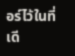อร์ไว้ในที่เดี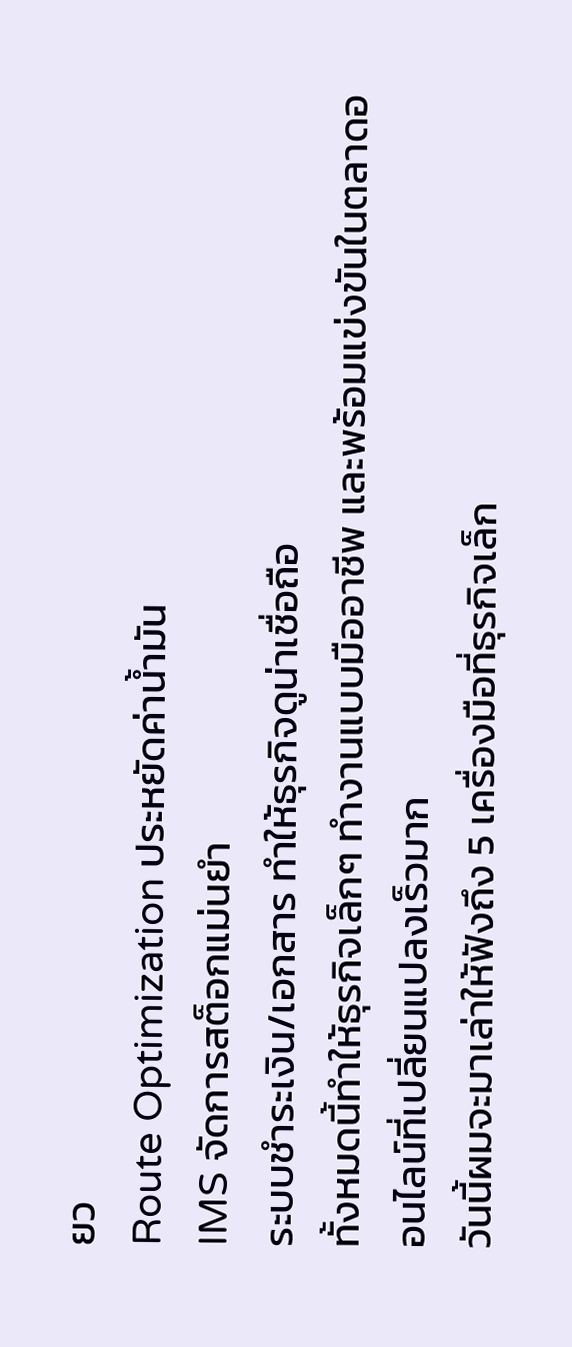ยว
Route Optimization ประหยัดค่าน้ำมัน
IMS จัดการสต็อกแม่นยำ
ระบบชำระเงิน/เอกสาร ทำให้ธุรกิจดูน่าเชื่อถือ
ทั้งหมดนี้ทำให้ธุรกิจเล็กๆ ทำงานแบบมืออาชีพ และพร้อมแข่งขันในตลาดออนไลน์ที่เปลี่ยนแปลงเร็วมาก
วันนี้ผมจะมาเล่าให้ฟังถึง 5 เครื่องมือที่ธุรกิจเล็ก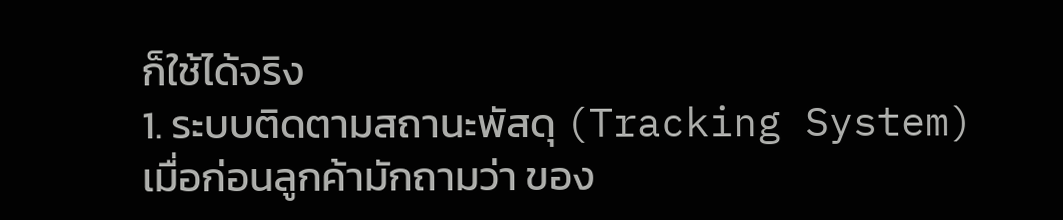ก็ใช้ได้จริง
1. ระบบติดตามสถานะพัสดุ (Tracking System)
เมื่อก่อนลูกค้ามักถามว่า ของ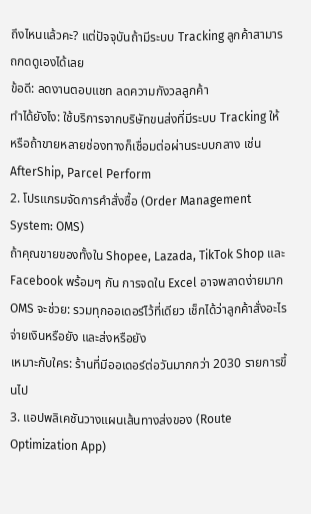ถึงไหนแล้วคะ? แต่ปัจจุบันถ้ามีระบบ Tracking ลูกค้าสามารถกดดูเองได้เลย
ข้อดี: ลดงานตอบแชท ลดความกังวลลูกค้า
ทำได้ยังไง: ใช้บริการจากบริษัทขนส่งที่มีระบบ Tracking ให้ หรือถ้าขายหลายช่องทางก็เชื่อมต่อผ่านระบบกลาง เช่น AfterShip, Parcel Perform
2. โปรแกรมจัดการคำสั่งซื้อ (Order Management System: OMS)
ถ้าคุณขายของทั้งใน Shopee, Lazada, TikTok Shop และ Facebook พร้อมๆ กัน การจดใน Excel อาจพลาดง่ายมาก
OMS จะช่วย: รวมทุกออเดอร์ไว้ที่เดียว เช็กได้ว่าลูกค้าสั่งอะไร จ่ายเงินหรือยัง และส่งหรือยัง
เหมาะกับใคร: ร้านที่มีออเดอร์ต่อวันมากกว่า 2030 รายการขึ้นไป
3. แอปพลิเคชันวางแผนเส้นทางส่งของ (Route Optimization App)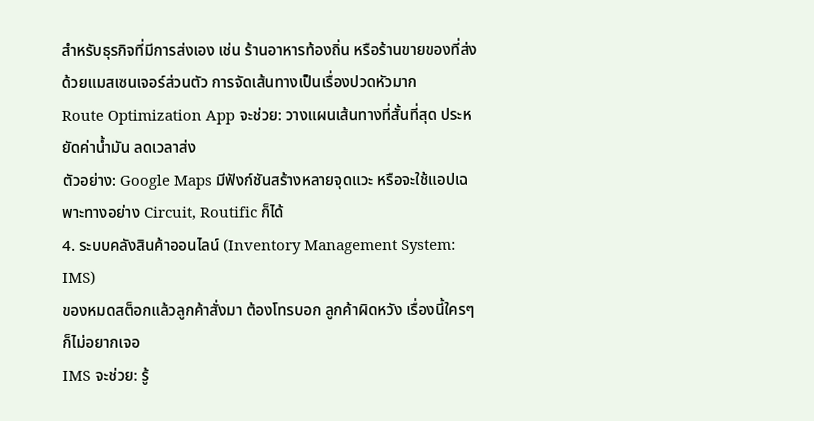สำหรับธุรกิจที่มีการส่งเอง เช่น ร้านอาหารท้องถิ่น หรือร้านขายของที่ส่งด้วยแมสเซนเจอร์ส่วนตัว การจัดเส้นทางเป็นเรื่องปวดหัวมาก
Route Optimization App จะช่วย: วางแผนเส้นทางที่สั้นที่สุด ประหยัดค่าน้ำมัน ลดเวลาส่ง
ตัวอย่าง: Google Maps มีฟังก์ชันสร้างหลายจุดแวะ หรือจะใช้แอปเฉพาะทางอย่าง Circuit, Routific ก็ได้
4. ระบบคลังสินค้าออนไลน์ (Inventory Management System: IMS)
ของหมดสต็อกแล้วลูกค้าสั่งมา ต้องโทรบอก ลูกค้าผิดหวัง เรื่องนี้ใครๆ ก็ไม่อยากเจอ
IMS จะช่วย: รู้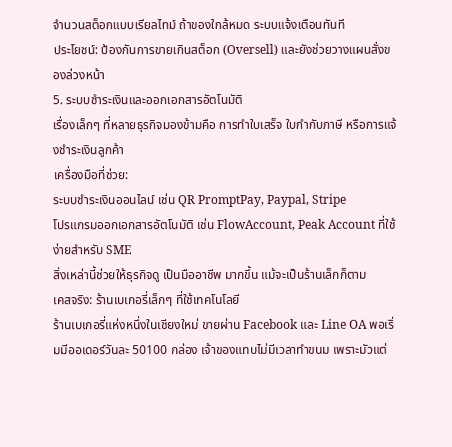จำนวนสต็อกแบบเรียลไทม์ ถ้าของใกล้หมด ระบบแจ้งเตือนทันที
ประโยชน์: ป้องกันการขายเกินสต็อก (Oversell) และยังช่วยวางแผนสั่งของล่วงหน้า
5. ระบบชำระเงินและออกเอกสารอัตโนมัติ
เรื่องเล็กๆ ที่หลายธุรกิจมองข้ามคือ การทำใบเสร็จ ใบกำกับภาษี หรือการแจ้งชำระเงินลูกค้า
เครื่องมือที่ช่วย:
ระบบชำระเงินออนไลน์ เช่น QR PromptPay, Paypal, Stripe
โปรแกรมออกเอกสารอัตโนมัติ เช่น FlowAccount, Peak Account ที่ใช้ง่ายสำหรับ SME
สิ่งเหล่านี้ช่วยให้ธุรกิจดู เป็นมืออาชีพ มากขึ้น แม้จะเป็นร้านเล็กก็ตาม
เคสจริง: ร้านเบเกอรี่เล็กๆ ที่ใช้เทคโนโลยี
ร้านเบเกอรี่แห่งหนึ่งในเชียงใหม่ ขายผ่าน Facebook และ Line OA พอเริ่มมีออเดอร์วันละ 50100 กล่อง เจ้าของแทบไม่มีเวลาทำขนม เพราะมัวแต่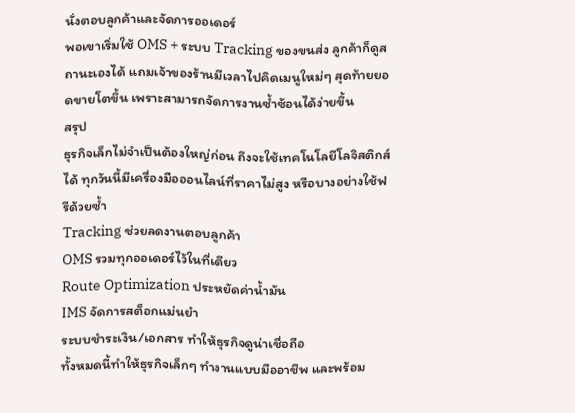นั่งตอบลูกค้าและจัดการออเดอร์
พอเขาเริ่มใช้ OMS + ระบบ Tracking ของขนส่ง ลูกค้าก็ดูสถานะเองได้ แถมเจ้าของร้านมีเวลาไปคิดเมนูใหม่ๆ สุดท้ายยอดขายโตขึ้น เพราะสามารถจัดการงานซ้ำซ้อนได้ง่ายขึ้น
สรุป
ธุรกิจเล็กไม่จำเป็นต้องใหญ่ก่อน ถึงจะใช้เทคโนโลยีโลจิสติกส์ได้ ทุกวันนี้มีเครื่องมือออนไลน์ที่ราคาไม่สูง หรือบางอย่างใช้ฟรีด้วยซ้ำ
Tracking ช่วยลดงานตอบลูกค้า
OMS รวมทุกออเดอร์ไว้ในที่เดียว
Route Optimization ประหยัดค่าน้ำมัน
IMS จัดการสต็อกแม่นยำ
ระบบชำระเงิน/เอกสาร ทำให้ธุรกิจดูน่าเชื่อถือ
ทั้งหมดนี้ทำให้ธุรกิจเล็กๆ ทำงานแบบมืออาชีพ และพร้อม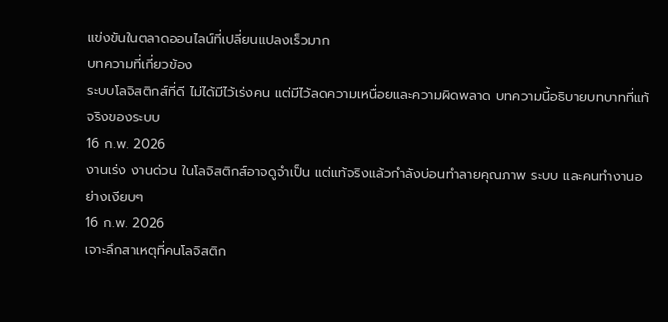แข่งขันในตลาดออนไลน์ที่เปลี่ยนแปลงเร็วมาก
บทความที่เกี่ยวข้อง
ระบบโลจิสติกส์ที่ดี ไม่ได้มีไว้เร่งคน แต่มีไว้ลดความเหนื่อยและความผิดพลาด บทความนี้อธิบายบทบาทที่แท้จริงของระบบ
16 ก.พ. 2026
งานเร่ง งานด่วน ในโลจิสติกส์อาจดูจำเป็น แต่แท้จริงแล้วกำลังบ่อนทำลายคุณภาพ ระบบ และคนทำงานอย่างเงียบๆ
16 ก.พ. 2026
เจาะลึกสาเหตุที่คนโลจิสติก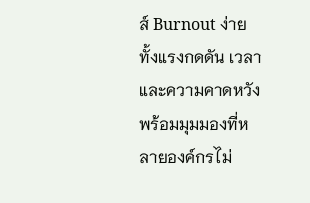ส์ Burnout ง่าย ทั้งแรงกดดัน เวลา และความคาดหวัง พร้อมมุมมองที่หลายองค์กรไม่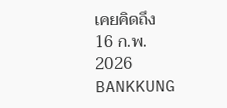เคยคิดถึง
16 ก.พ. 2026
BANKKUNG